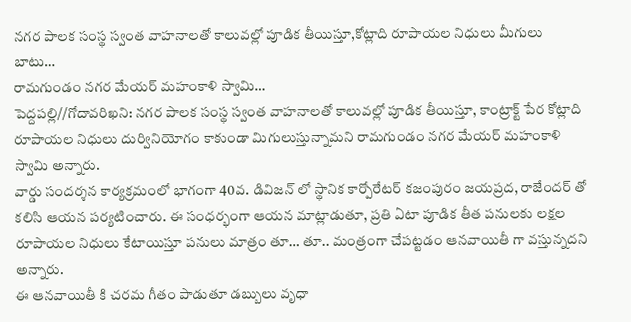నగర పాలక సంస్థ స్వంత వాహనాలతో కాలువల్లో పూడిక తీయిస్తూ,కోట్లాది రూపాయల నిధులు మీగులు బాటు…
రామగుండం నగర మేయర్ మహంకాళి స్వామి…
పెద్దపల్లి//గోదావరిఖని: నగర పాలక సంస్థ స్వంత వాహనాలతో కాలువల్లో పూడిక తీయిస్తూ, కాంట్రాక్ట్ పేర కోట్లాది రూపాయల నిధులు దుర్వినియోగం కాకుండా మిగులుస్తున్నామని రామగుండం నగర మేయర్ మహంకాళి స్వామి అన్నారు.
వార్డు సందర్శన కార్యక్రమంలో భాగంగా 40వ. డివిజన్ లో స్థానిక కార్పోరేటర్ కజంపురం జయప్రద, రాజేందర్ తో కలిసి ఆయన పర్యటించారు. ఈ సంధర్భంగా ఆయన మాట్లాడుతూ, ప్రతి ఏటా పూడిక తీత పనులకు లక్షల రూపాయల నిధులు కేటాయిస్తూ పనులు మాత్రం తూ… తూ.. మంత్రంగా చేపట్టడం ఆనవాయితీ గా వస్తున్నదని అన్నారు.
ఈ ఆనవాయితీ కి చరమ గీతం పాడుతూ డబ్బులు వృధా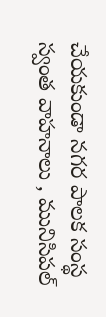చేయకుండా నగర పాలక సంస్థ స్వంత వాహనాలు , మునిసిపల్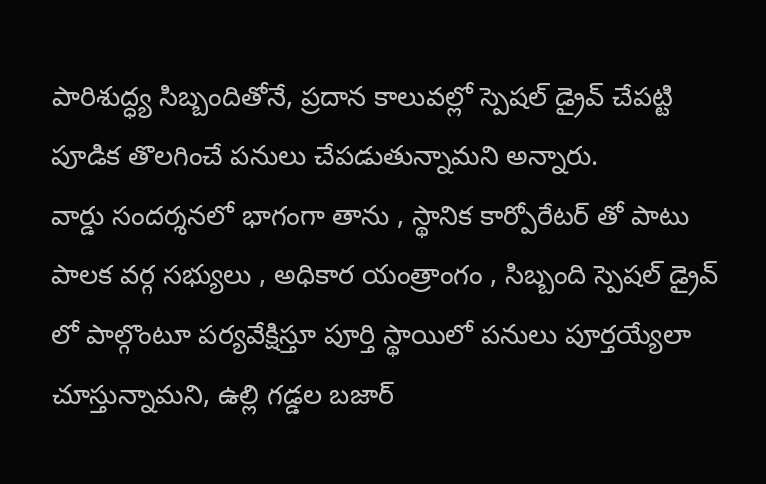పారిశుద్ధ్య సిబ్బందితోనే, ప్రదాన కాలువల్లో స్పెషల్ డ్రైవ్ చేపట్టి పూడిక తొలగించే పనులు చేపడుతున్నామని అన్నారు.
వార్డు సందర్శనలో భాగంగా తాను , స్థానిక కార్పోరేటర్ తో పాటు పాలక వర్గ సభ్యులు , అధికార యంత్రాంగం , సిబ్బంది స్పెషల్ డ్రైవ్ లో పాల్గొంటూ పర్యవేక్షిస్తూ పూర్తి స్థాయిలో పనులు పూర్తయ్యేలా చూస్తున్నామని, ఉల్లి గడ్డల బజార్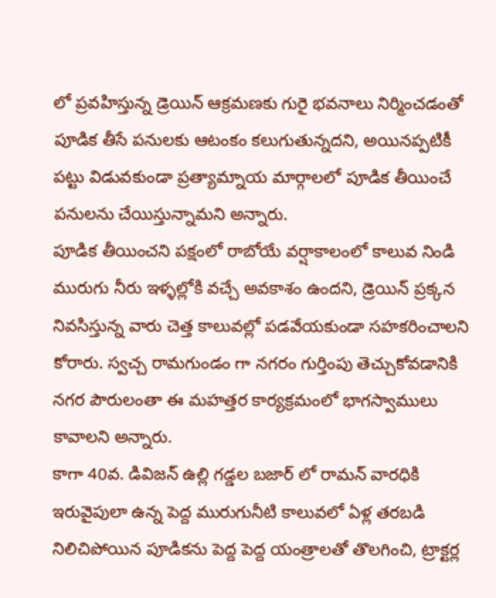లో ప్రవహిస్తున్న డ్రెయిన్ ఆక్రమణకు గురై భవనాలు నిర్మించడంతో పూడిక తీసే పనులకు ఆటంకం కలుగుతున్నదని, అయినప్పటికీ పట్టు విడువకుండా ప్రత్యామ్నాయ మార్గాలలో పూడిక తీయించే పనులను చేయిస్తున్నామని అన్నారు.
పూడిక తీయించని పక్షంలో రాబోయే వర్షాకాలంలో కాలువ నిండి మురుగు నీరు ఇళ్ళల్లోకి వచ్చే అవకాశం ఉందని, డ్రెయిన్ ప్రక్కన నివసిస్తున్న వారు చెత్త కాలువల్లో పడవేయకుండా సహకరించాలని కోరారు. స్వచ్చ రామగుండం గా నగరం గుర్తింపు తెచ్చుకోవడానికి నగర పౌరులంతా ఈ మహత్తర కార్యక్రమంలో భాగస్వాములు కావాలని అన్నారు.
కాగా 40వ. డివిజన్ ఉల్లి గడ్డల బజార్ లో రామన్ వారధికి ఇరువైపులా ఉన్న పెద్ద మురుగునీటి కాలువలో ఏళ్ల తరబడి నిలిచిపోయిన పూడికను పెద్ద పెద్ద యంత్రాలతో తొలగించి, ట్రాక్టర్ల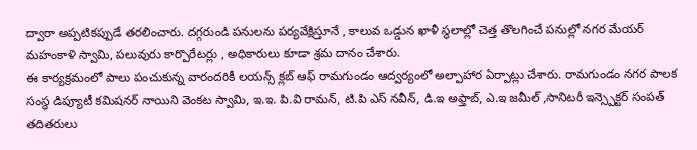ద్వారా అప్పటికప్పుడే తరలించారు. దగ్గరుండి పనులను పర్యవేక్షిస్తూనే , కాలువ ఒడ్డున ఖాళీ స్థలాల్లో చెత్త తొలగించే పనుల్లో నగర మేయర్ మహంకాళి స్వామి, పలువురు కార్పొరేటర్లు , అధికారులు కూడా శ్రమ దానం చేశారు.
ఈ కార్యక్రమంలో పాలు పంచుకున్న వారందరికీ లయన్స్ క్లబ్ ఆఫ్ రామగుండం ఆద్వర్యంలో అల్పాహార ఏర్పాట్లు చేశారు. రామగుండం నగర పాలక సంస్థ డిప్యూటీ కమిషనర్ నాయిని వెంకట స్వామి, ఇ.ఇ. పి.వి రామన్, టి.పి ఎస్ నవీన్, డి.ఇ అఫ్తాబ్, ఎ.ఇ జమీల్ ,సానిటరీ ఇన్స్పెక్టర్ సంపత్ తదితరులు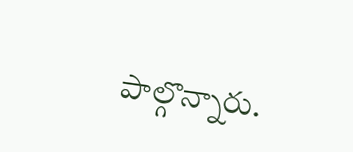పాల్గొన్నారు.